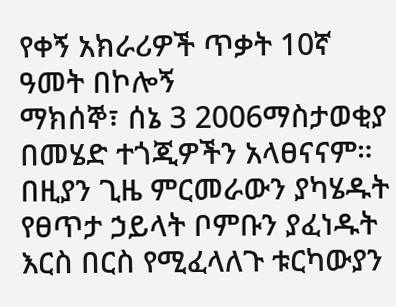የቀኝ አክራሪዎች ጥቃት 10ኛ ዓመት በኮሎኝ
ማክሰኞ፣ ሰኔ 3 2006ማስታወቂያ
በመሄድ ተጎጂዎችን አላፀናናም። በዚያን ጊዜ ምርመራውን ያካሄዱት የፀጥታ ኃይላት ቦምቡን ያፈነዱት እርስ በርስ የሚፈላለጉ ቱርካውያን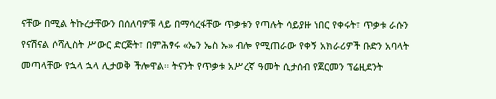ናቸው በሚል ትኩረታቸውን በሰለባዎቹ ላይ በማሳረፋቸው ጥቃቱን የጣሉት ሳይያዙ ነበር የቀሩት፣ ጥቃቱ ራሱን የናሽናል ሶሻሊስት ሥውር ድርጅት፣ በምሕፃሩ «ኤን ኤስ ኡ» ብሎ የሚጠራው የቀኝ አክራሪዎች ቡድን አባላት መጣላቸው የኋላ ኋላ ሊታወቅ ችሎዋል። ትናንት የጥቃቱ አሥረኛ ዓመት ሲታሰብ የጀርመን ፕሬዚደንት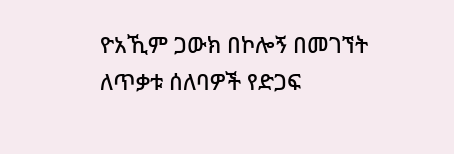ዮአኺም ጋውክ በኮሎኝ በመገኘት ለጥቃቱ ሰለባዎች የድጋፍ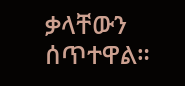ቃላቸውን ሰጥተዋል።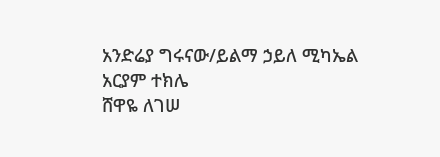አንድሬያ ግሩናው/ይልማ ኃይለ ሚካኤል
አርያም ተክሌ
ሸዋዬ ለገሠ